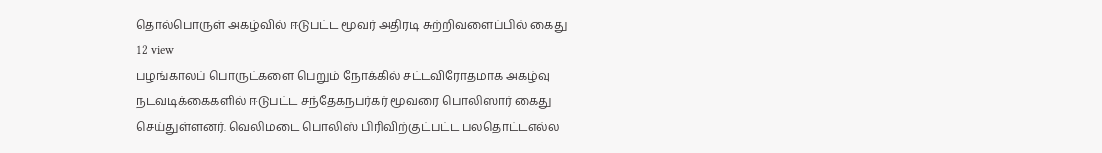தொல்பொருள் அகழ்வில் ஈடுபட்ட மூவர் அதிரடி சுற்றிவளைப்பில் கைது
12 view
பழங்காலப் பொருட்களை பெறும் நோக்கில் சட்டவிரோதமாக அகழ்வு நடவடிக்கைகளில் ஈடுபட்ட சந்தேகநபர்கர் மூவரை பொலிஸார் கைது செய்துள்ளனர். வெலிமடை பொலிஸ் பிரிவிற்குட்பட்ட பலதொட்டஎல்ல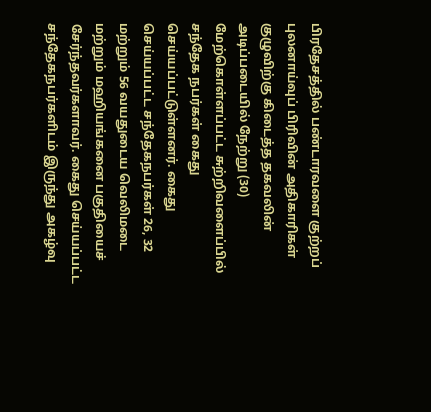பிரதேசத்தில் பண்டாரவளை குற்றப் புலனாய்வுப் பிரிவின் அதிகாரிகள் குழுவிற்கு கிடைத்த தகவலின் அடிப்படையில் நேற்று (30) மேற்கொள்ளப்பட்ட சுற்றிவளைப்பில் சந்தேக நபர்கள் கைது செய்யப்பட்டுள்ளனர். கைது செய்யப்பட்ட சந்தேகநபர்கள் 26, 32 மற்றும் 56 வயதுடைய வெலிமடை மற்றும் மஹியங்கனை பகுதியைச் சேர்ந்தவர்களாவர். கைது செய்யப்பட்ட சந்தேகநபர்களிடம் இருந்து அகழ்வு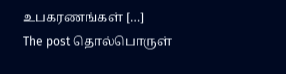உபகரணங்கள் […]
The post தொல்பொருள்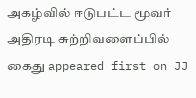அகழ்வில் ஈடுபட்ட மூவர் அதிரடி சுற்றிவளைப்பில் கைது appeared first on JJ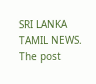SRI LANKA TAMIL NEWS.
The post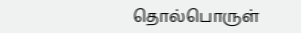தொல்பொருள்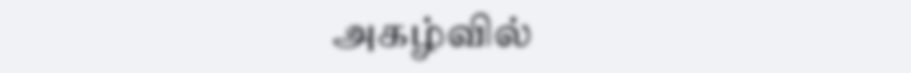அகழ்வில்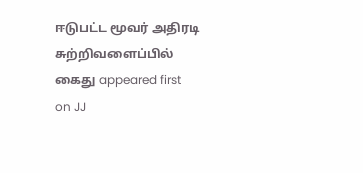ஈடுபட்ட மூவர் அதிரடி சுற்றிவளைப்பில் கைது appeared first on JJ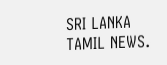SRI LANKA TAMIL NEWS.